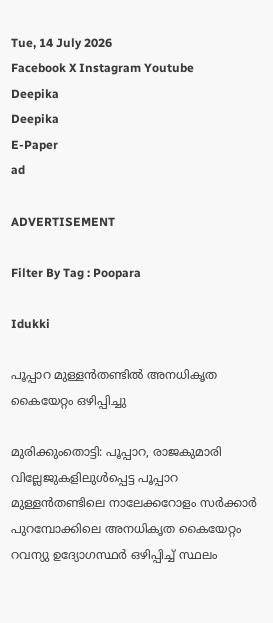Tue, 14 July 2026
Facebook X Instagram Youtube
Deepika
Deepika
E-Paper
ad

ADVERTISEMENT

Filter By Tag : Poopara

Idukki

പൂപ്പാറ മുള്ളൻതണ്ടിൽ അനധികൃത കൈയേറ്റം ഒഴിപ്പിച്ചു

മുരിക്കുംതൊട്ടി: പൂപ്പാറ, രാജകുമാരി വില്ലേജുകളിലുൾപ്പെട്ട പൂപ്പാറ മുള്ളൻതണ്ടിലെ നാലേക്കറോളം സർക്കാർ പുറമ്പോക്കിലെ അനധികൃത കൈയേറ്റം റവന്യു ഉദ്യോഗസ്ഥർ ഒഴിപ്പിച്ച് സ്ഥലം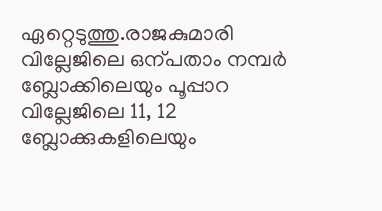ഏറ്റെടുത്തു.രാജകുമാരി വില്ലേജിലെ ഒന്പതാം നമ്പർ ബ്ലോക്കിലെയും പൂപ്പാറ വില്ലേജിലെ 11, 12 ബ്ലോക്കുകളിലെയും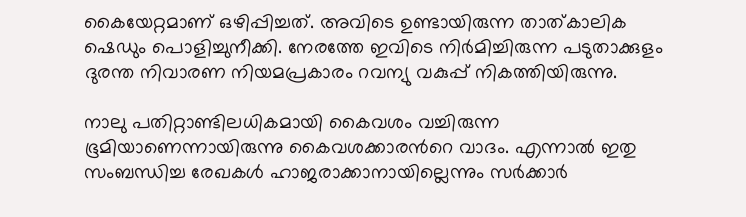കൈയേറ്റമാണ് ഒഴിപ്പിച്ചത്. അവിടെ ഉണ്ടായിരുന്ന താത്‌കാലിക ഷെഡും പൊളിച്ചുനീക്കി. നേരത്തേ ഇവിടെ നിർമിച്ചിരുന്ന പടുതാക്കുളം ദുരന്ത നിവാരണ നിയമപ്രകാരം റവന്യു വകുപ്പ് നികത്തിയിരുന്നു.

നാലു പതിറ്റാണ്ടിലധികമായി കൈവശം വച്ചിരുന്ന ഭൂമിയാണെന്നായിരുന്നു കൈവശക്കാരന്‍റെ വാദം. എന്നാൽ ഇതു സംബന്ധിച്ച രേഖകൾ ഹാജരാക്കാനായില്ലെന്നും സർക്കാർ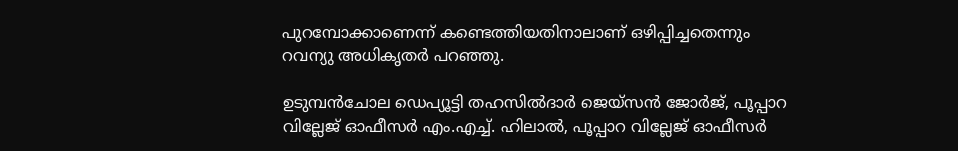പുറമ്പോക്കാണെന്ന് കണ്ടെത്തിയതിനാലാണ് ഒഴിപ്പിച്ചതെന്നും റവന്യു അധികൃതർ പറഞ്ഞു.

ഉടുമ്പൻചോല ഡെപ്യൂട്ടി തഹസിൽദാർ ജെയ്സൻ ജോർജ്, പൂപ്പാറ വില്ലേജ് ഓഫീസർ എം.എച്ച്. ഹിലാൽ, പൂപ്പാറ വില്ലേജ് ഓഫീസർ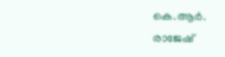കെ.ആർ. രാജേഷ്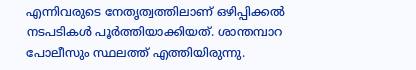എന്നിവരുടെ നേതൃത്വത്തിലാണ് ഒഴിപ്പിക്കൽ നടപടികൾ പൂർത്തിയാക്കിയത്. ശാന്തമ്പാറ പോലീസും സ്ഥലത്ത് എത്തിയിരുന്നു.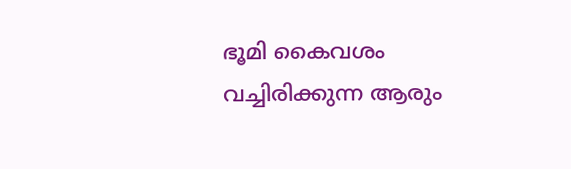ഭൂമി കൈവശം വച്ചിരിക്കുന്ന ആരും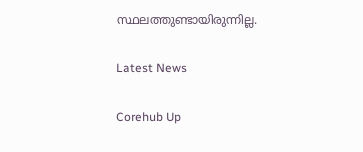സ്ഥലത്തുണ്ടായിരുന്നില്ല.

Latest News

Corehub Up